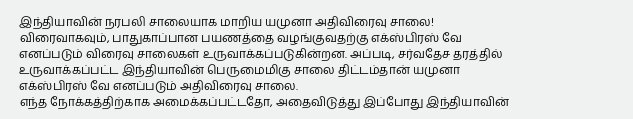இந்தியாவின் நரபலி சாலையாக மாறிய யமுனா அதிவிரைவு சாலை!
விரைவாகவும், பாதுகாப்பான பயணத்தை வழங்குவதற்கு எக்ஸ்பிரஸ் வே எனப்படும் விரைவு சாலைகள் உருவாக்கப்படுகின்றன. அப்படி, சர்வதேச தரத்தில் உருவாக்கப்பட்ட இந்தியாவின் பெருமைமிகு சாலை திட்டம்தான் யமுனா எக்ஸ்பிரஸ் வே எனப்படும் அதிவிரைவு சாலை.
எந்த நோக்கத்திற்காக அமைக்கப்பட்டதோ, அதைவிடுத்து இப்போது இந்தியாவின்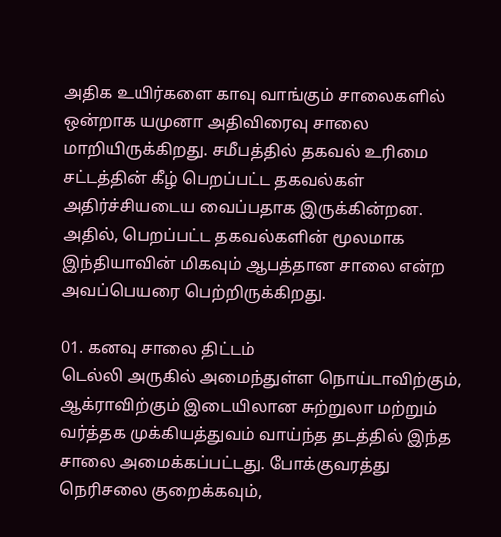அதிக உயிர்களை காவு வாங்கும் சாலைகளில் ஒன்றாக யமுனா அதிவிரைவு சாலை மாறியிருக்கிறது. சமீபத்தில் தகவல் உரிமை சட்டத்தின் கீழ் பெறப்பட்ட தகவல்கள் அதிர்ச்சியடைய வைப்பதாக இருக்கின்றன. அதில், பெறப்பட்ட தகவல்களின் மூலமாக இந்தியாவின் மிகவும் ஆபத்தான சாலை என்ற அவப்பெயரை பெற்றிருக்கிறது.

01. கனவு சாலை திட்டம்
டெல்லி அருகில் அமைந்துள்ள நொய்டாவிற்கும், ஆக்ராவிற்கும் இடையிலான சுற்றுலா மற்றும் வர்த்தக முக்கியத்துவம் வாய்ந்த தடத்தில் இந்த சாலை அமைக்கப்பட்டது. போக்குவரத்து நெரிசலை குறைக்கவும்,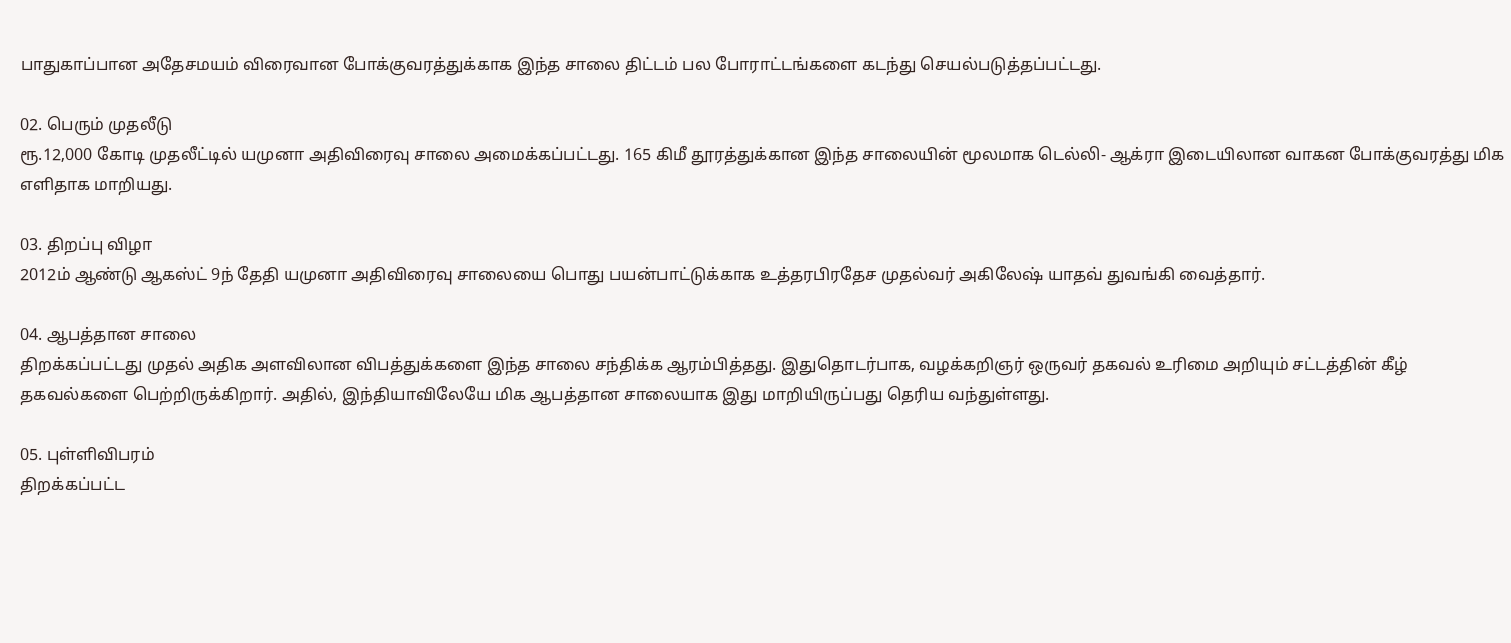பாதுகாப்பான அதேசமயம் விரைவான போக்குவரத்துக்காக இந்த சாலை திட்டம் பல போராட்டங்களை கடந்து செயல்படுத்தப்பட்டது.

02. பெரும் முதலீடு
ரூ.12,000 கோடி முதலீட்டில் யமுனா அதிவிரைவு சாலை அமைக்கப்பட்டது. 165 கிமீ தூரத்துக்கான இந்த சாலையின் மூலமாக டெல்லி- ஆக்ரா இடையிலான வாகன போக்குவரத்து மிக எளிதாக மாறியது.

03. திறப்பு விழா
2012ம் ஆண்டு ஆகஸ்ட் 9ந் தேதி யமுனா அதிவிரைவு சாலையை பொது பயன்பாட்டுக்காக உத்தரபிரதேச முதல்வர் அகிலேஷ் யாதவ் துவங்கி வைத்தார்.

04. ஆபத்தான சாலை
திறக்கப்பட்டது முதல் அதிக அளவிலான விபத்துக்களை இந்த சாலை சந்திக்க ஆரம்பித்தது. இதுதொடர்பாக, வழக்கறிஞர் ஒருவர் தகவல் உரிமை அறியும் சட்டத்தின் கீழ் தகவல்களை பெற்றிருக்கிறார். அதில், இந்தியாவிலேயே மிக ஆபத்தான சாலையாக இது மாறியிருப்பது தெரிய வந்துள்ளது.

05. புள்ளிவிபரம்
திறக்கப்பட்ட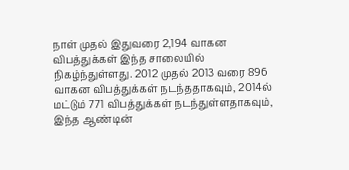நாள் முதல் இதுவரை 2,194 வாகன விபத்துக்கள் இந்த சாலையில் நிகழ்ந்துள்ளது. 2012 முதல் 2013 வரை 896 வாகன விபத்துக்கள் நடந்ததாகவும், 2014ல் மட்டும் 771 விபத்துக்கள் நடந்துள்ளதாகவும், இந்த ஆண்டின்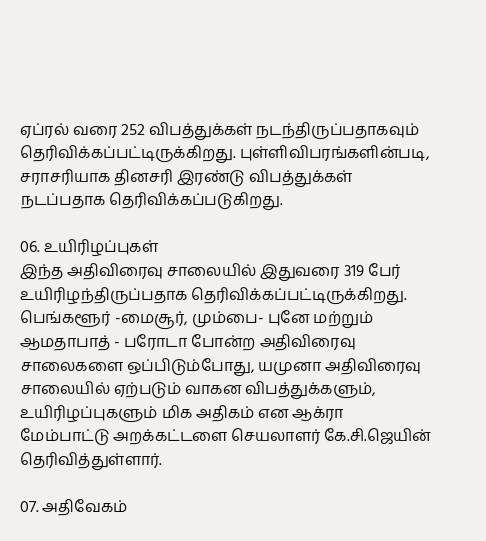ஏப்ரல் வரை 252 விபத்துக்கள் நடந்திருப்பதாகவும் தெரிவிக்கப்பட்டிருக்கிறது. புள்ளிவிபரங்களின்படி, சராசரியாக தினசரி இரண்டு விபத்துக்கள் நடப்பதாக தெரிவிக்கப்படுகிறது.

06. உயிரிழப்புகள்
இந்த அதிவிரைவு சாலையில் இதுவரை 319 பேர் உயிரிழந்திருப்பதாக தெரிவிக்கப்பட்டிருக்கிறது. பெங்களூர் -மைசூர், மும்பை- புனே மற்றும் ஆமதாபாத் - பரோடா போன்ற அதிவிரைவு சாலைகளை ஒப்பிடும்போது, யமுனா அதிவிரைவு சாலையில் ஏற்படும் வாகன விபத்துக்களும், உயிரிழப்புகளும் மிக அதிகம் என ஆக்ரா மேம்பாட்டு அறக்கட்டளை செயலாளர் கே.சி.ஜெயின் தெரிவித்துள்ளார்.

07. அதிவேகம்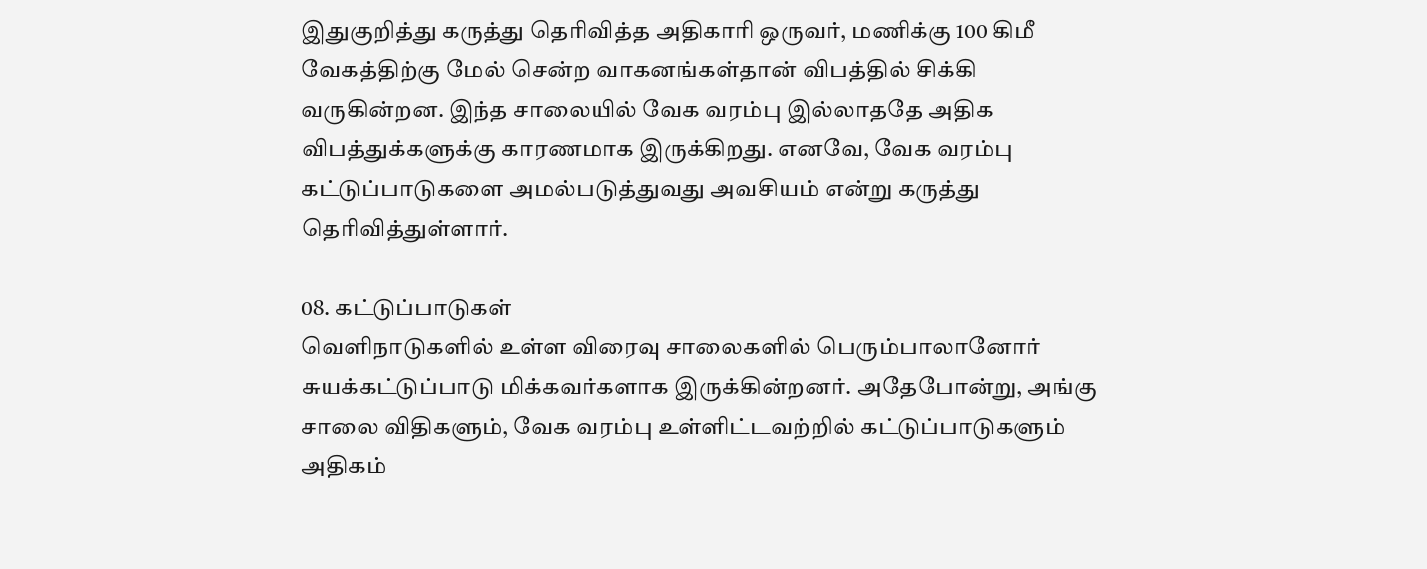இதுகுறித்து கருத்து தெரிவித்த அதிகாரி ஒருவர், மணிக்கு 100 கிமீ வேகத்திற்கு மேல் சென்ற வாகனங்கள்தான் விபத்தில் சிக்கி வருகின்றன. இந்த சாலையில் வேக வரம்பு இல்லாததே அதிக விபத்துக்களுக்கு காரணமாக இருக்கிறது. எனவே, வேக வரம்பு கட்டுப்பாடுகளை அமல்படுத்துவது அவசியம் என்று கருத்து தெரிவித்துள்ளார்.

08. கட்டுப்பாடுகள்
வெளிநாடுகளில் உள்ள விரைவு சாலைகளில் பெரும்பாலானோர் சுயக்கட்டுப்பாடு மிக்கவர்களாக இருக்கின்றனர். அதேபோன்று, அங்கு சாலை விதிகளும், வேக வரம்பு உள்ளிட்டவற்றில் கட்டுப்பாடுகளும் அதிகம்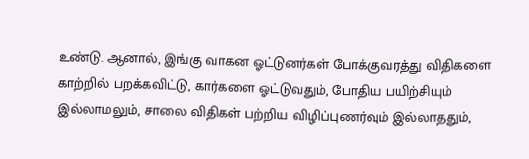உண்டு. ஆனால், இங்கு வாகன ஓட்டுனர்கள் போக்குவரத்து விதிகளை காற்றில் பறக்கவிட்டு, கார்களை ஓட்டுவதும், போதிய பயிற்சியும் இல்லாமலும், சாலை விதிகள் பற்றிய விழிப்புணர்வும் இல்லாததும்,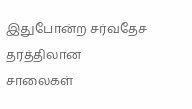இதுபோன்ற சர்வதேச தரத்திலான சாலைகள்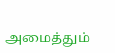அமைத்தும்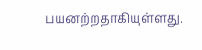பயனற்றதாகியுள்ளது.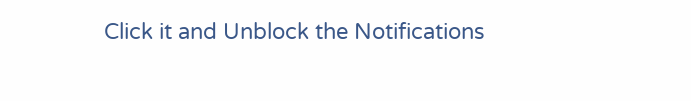Click it and Unblock the Notifications